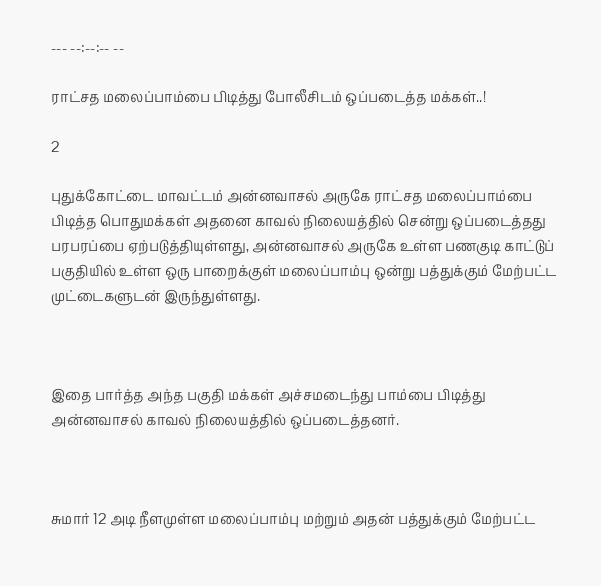--- --:--:-- --

ராட்சத மலைப்பாம்பை பிடித்து போலீசிடம் ஒப்படைத்த மக்கள்..!

2

புதுக்கோட்டை மாவட்டம் அன்னவாசல் அருகே ராட்சத மலைப்பாம்பை பிடித்த பொதுமக்கள் அதனை காவல் நிலையத்தில் சென்று ஒப்படைத்தது பரபரப்பை ஏற்படுத்தியுள்ளது, அன்னவாசல் அருகே உள்ள பணகுடி காட்டுப் பகுதியில் உள்ள ஒரு பாறைக்குள் மலைப்பாம்பு ஒன்று பத்துக்கும் மேற்பட்ட முட்டைகளுடன் இருந்துள்ளது.



இதை பார்த்த அந்த பகுதி மக்கள் அச்சமடைந்து பாம்பை பிடித்து அன்னவாசல் காவல் நிலையத்தில் ஒப்படைத்தனர்.



சுமார் 12 அடி நீளமுள்ள மலைப்பாம்பு மற்றும் அதன் பத்துக்கும் மேற்பட்ட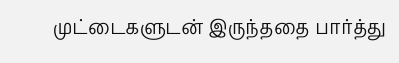முட்டைகளுடன் இருந்ததை பார்த்து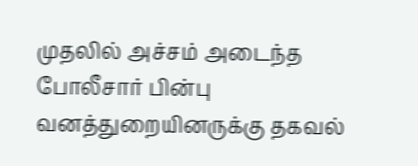முதலில் அச்சம் அடைந்த போலீசார் பின்பு வனத்துறையினருக்கு தகவல்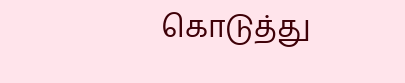கொடுத்து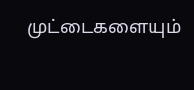முட்டைகளையும்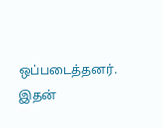ஒப்படைத்தனர். இதன்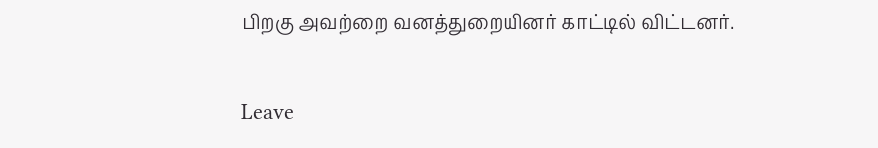பிறகு அவற்றை வனத்துறையினர் காட்டில் விட்டனர்.

Leave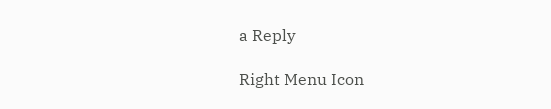a Reply

Right Menu Icon